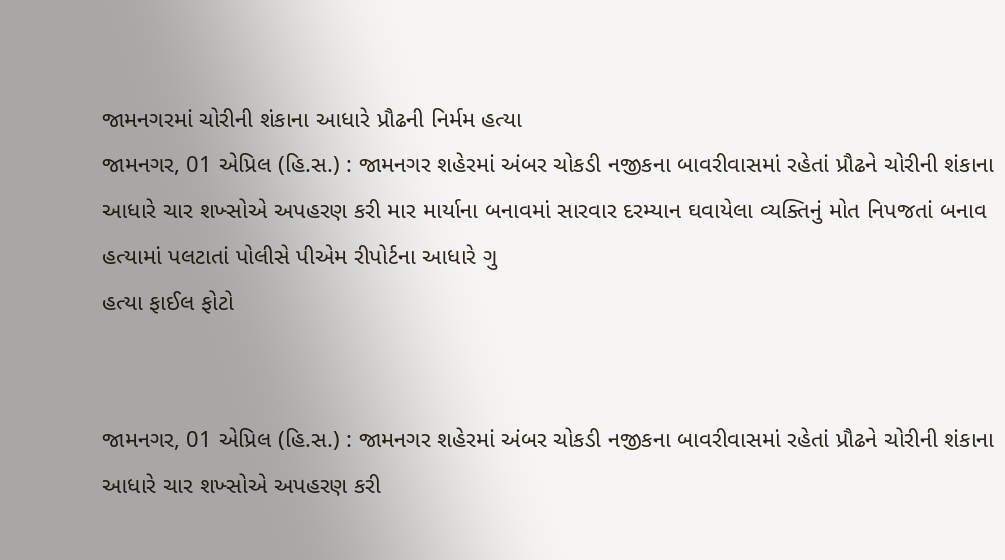જામનગરમાં ચોરીની શંકાના આધારે પ્રૌઢની નિર્મમ હત્યા
જામનગર, 01 એપ્રિલ (હિ.સ.) : જામનગર શહેરમાં અંબર ચોકડી નજીકના બાવરીવાસમાં રહેતાં પ્રૌઢને ચોરીની શંકાના આધારે ચાર શખ્સોએ અપહરણ કરી માર માર્યાના બનાવમાં સારવાર દરમ્યાન ઘવાયેલા વ્યક્તિનું મોત નિપજતાં બનાવ હત્યામાં પલટાતાં પોલીસે પીએમ રીપોર્ટના આધારે ગુ
હત્યા ફાઈલ ફોટો


જામનગર, 01 એપ્રિલ (હિ.સ.) : જામનગર શહેરમાં અંબર ચોકડી નજીકના બાવરીવાસમાં રહેતાં પ્રૌઢને ચોરીની શંકાના આધારે ચાર શખ્સોએ અપહરણ કરી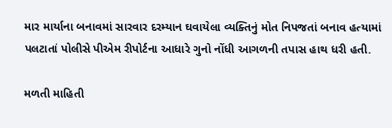માર માર્યાના બનાવમાં સારવાર દરમ્યાન ઘવાયેલા વ્યક્તિનું મોત નિપજતાં બનાવ હત્યામાં પલટાતાં પોલીસે પીએમ રીપોર્ટના આધારે ગુનો નોંધી આગળની તપાસ હાથ ધરી હતી.

મળતી માહિતી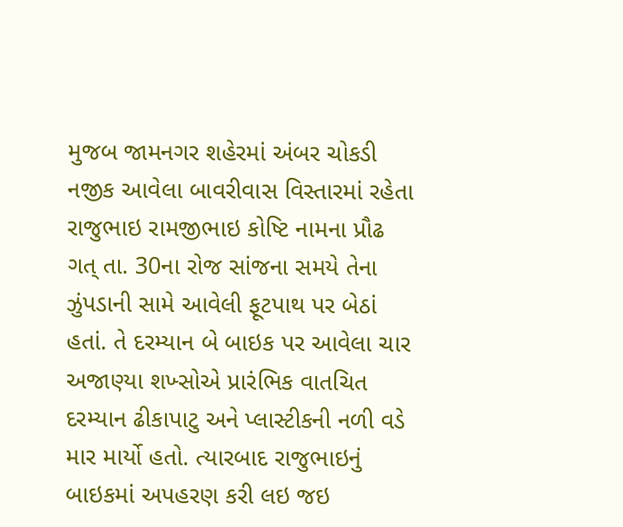મુજબ જામનગર શહેરમાં અંબર ચોકડી નજીક આવેલા બાવરીવાસ વિસ્તારમાં રહેતા રાજુભાઇ રામજીભાઇ કોષ્ટિ નામના પ્રૌઢ ગત્ તા. 30ના રોજ સાંજના સમયે તેના ઝુંપડાની સામે આવેલી ફૂટપાથ પર બેઠાં હતાં. તે દરમ્યાન બે બાઇક પર આવેલા ચાર અજાણ્યા શખ્સોએ પ્રારંભિક વાતચિત દરમ્યાન ઢીકાપાટુ અને પ્લાસ્ટીકની નળી વડે માર માર્યો હતો. ત્યારબાદ રાજુભાઇનું બાઇકમાં અપહરણ કરી લઇ જઇ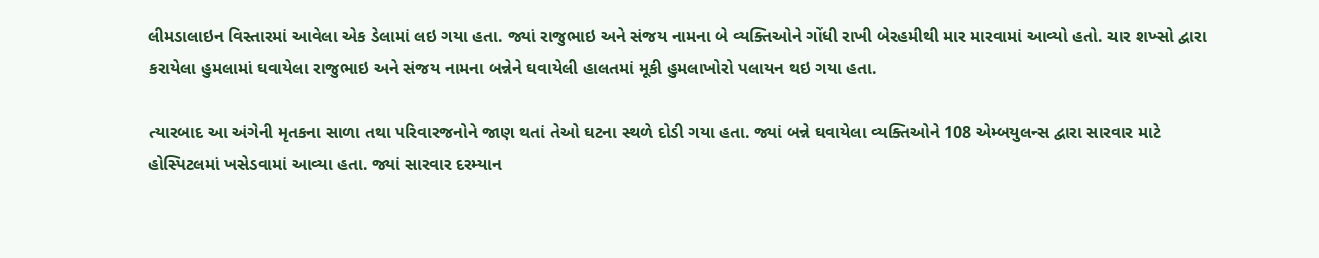લીમડાલાઇન વિસ્તારમાં આવેલા એક ડેલામાં લઇ ગયા હતા. જ્યાં રાજુભાઇ અને સંજય નામના બે વ્યક્તિઓને ગોંધી રાખી બેરહમીથી માર મારવામાં આવ્યો હતો. ચાર શખ્સો દ્વારા કરાયેલા હુમલામાં ઘવાયેલા રાજુભાઇ અને સંજય નામના બન્નેને ઘવાયેલી હાલતમાં મૂકી હુમલાખોરો પલાયન થઇ ગયા હતા.

ત્યારબાદ આ અંગેની મૃતકના સાળા તથા પરિવારજનોને જાણ થતાં તેઓ ઘટના સ્થળે દોડી ગયા હતા. જ્યાં બન્ને ઘવાયેલા વ્યક્તિઓને 108 એમ્બયુલન્સ દ્વારા સારવાર માટે હોસ્પિટલમાં ખસેડવામાં આવ્યા હતા. જ્યાં સારવાર દરમ્યાન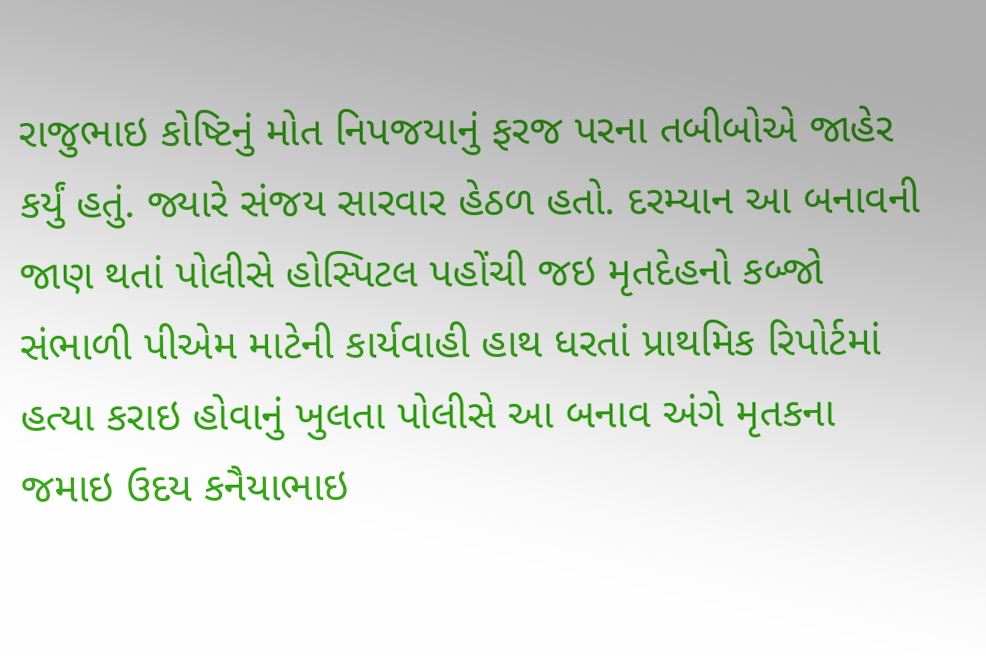રાજુભાઇ કોષ્ટિનું મોત નિપજયાનું ફરજ પરના તબીબોએ જાહેર કર્યું હતું. જ્યારે સંજય સારવાર હેઠળ હતો. દરમ્યાન આ બનાવની જાણ થતાં પોલીસે હોસ્પિટલ પહોંચી જઇ મૃતદેહનો કબ્જો સંભાળી પીએમ માટેની કાર્યવાહી હાથ ધરતાં પ્રાથમિક રિપોર્ટમાં હત્યા કરાઇ હોવાનું ખુલતા પોલીસે આ બનાવ અંગે મૃતકના જમાઇ ઉદય કનૈયાભાઇ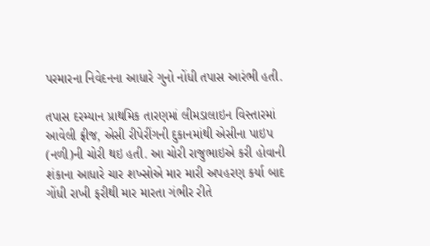પરમારના નિવેદનના આધારે ગુનો નોંધી તપાસ આરંભી હતી.

તપાસ દરમ્યાન પ્રાથમિક તારણમાં લીમડાલાઇન વિસ્તારમાં આવેલી ફ્રીજ, એસી રીપેરીંગની દુકાનમાંથી એસીના પાઇપ (નળી)ની ચોરી થઇ હતી. આ ચોરી રાજુભાઇએ કરી હોવાની શંકાના આધારે ચાર શખ્સોએ માર મારી અપહરણ કર્યા બાદ ગોંધી રાખી ફરીથી માર મારતા ગંભીર રીતે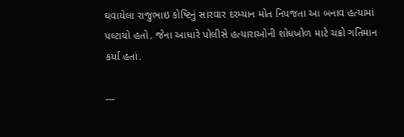ઘવાયેલા રાજુભાઇ કોષ્ટિનું સારવાર દરમ્યાન મોત નિપજતા આ બનાવ હત્યામાં પલ્ટાયો હતો. જેના આધારે પોલીસે હત્યારાઓની શોધખોળ માટે ચક્રો ગતિમાન કર્યા હતાં.

---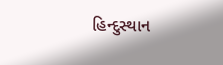હિન્દુસ્થાન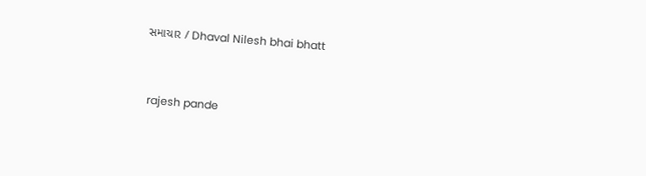સમાચાર / Dhaval Nilesh bhai bhatt


 rajesh pande